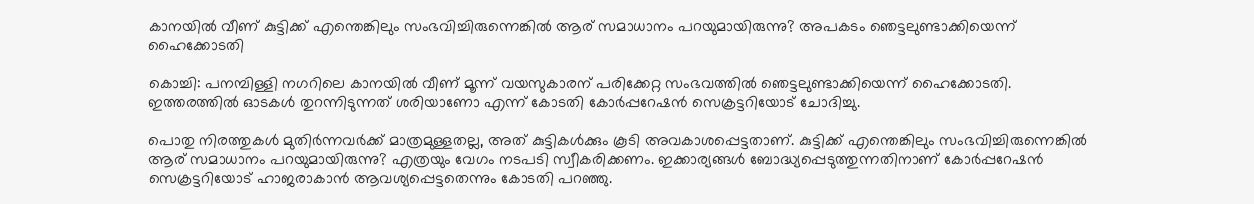കാനയില്‍ വീണ് കുട്ടിക്ക് എന്തെങ്കിലും സംഭവിച്ചിരുന്നെങ്കില്‍ ആര് സമാധാനം പറയുമായിരുന്നു? അപകടം ഞെട്ടലുണ്ടാക്കിയെന്ന് ഹൈക്കോടതി

കൊച്ചി: പനമ്പിള്ളി നഗറിലെ കാനയില്‍ വീണ് മൂന്ന് വയസുകാരന് പരിക്കേറ്റ സംഭവത്തില്‍ ഞെട്ടലുണ്ടാക്കിയെന്ന് ഹൈക്കോടതി. ഇത്തരത്തില്‍ ഓടകള്‍ തുറന്നിടുന്നത് ശരിയാണോ എന്ന് കോടതി കോര്‍പ്പറേഷന്‍ സെക്രട്ടറിയോട് ചോദിച്ചു.

പൊതു നിരത്തുകള്‍ മുതിര്‍ന്നവര്‍ക്ക് മാത്രമുള്ളതല്ല, അത് കുട്ടികള്‍ക്കും കൂടി അവകാശപ്പെട്ടതാണ്. കുട്ടിക്ക് എന്തെങ്കിലും സംഭവിച്ചിരുന്നെങ്കില്‍ ആര് സമാധാനം പറയുമായിരുന്നു? എത്രയും വേഗം നടപടി സ്വീകരിക്കണം. ഇക്കാര്യങ്ങള്‍ ബോദ്ധ്യപ്പെടുത്തുന്നതിനാണ് കോര്‍പ്പറേഷന്‍ സെക്രട്ടറിയോട് ഹാജരാകാന്‍ ആവശ്യപ്പെട്ടതെന്നും കോടതി പറഞ്ഞു.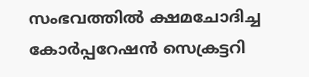സംഭവത്തില്‍ ക്ഷമചോദിച്ച കോര്‍പ്പറേഷന്‍ സെക്രട്ടറി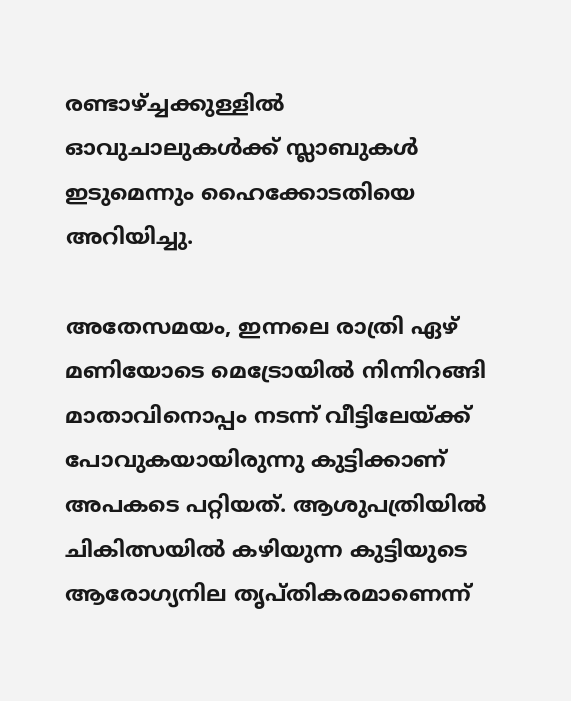രണ്ടാഴ്ച്ചക്കുള്ളില്‍ ഓവുചാലുകള്‍ക്ക് സ്ലാബുകള്‍ ഇടുമെന്നും ഹൈക്കോടതിയെ അറിയിച്ചു.

അതേസമയം, ഇന്നലെ രാത്രി ഏഴ് മണിയോടെ മെട്രോയില്‍ നിന്നിറങ്ങി മാതാവിനൊപ്പം നടന്ന് വീട്ടിലേയ്ക്ക് പോവുകയായിരുന്നു കുട്ടിക്കാണ് അപകടെ പറ്റിയത്. ആശുപത്രിയില്‍ ചികിത്സയില്‍ കഴിയുന്ന കുട്ടിയുടെ ആരോഗ്യനില തൃപ്തികരമാണെന്ന്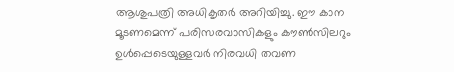ആശുപത്രി അധികൃതര്‍ അറിയിച്ചു. ഈ കാന മൂടണമെന്ന് പരിസരവാസികളും കൗണ്‍സിലറും ഉള്‍പ്പെടെയുള്ളവര്‍ നിരവധി തവണ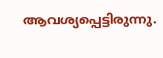ആവശ്യപ്പെട്ടിരുന്നു.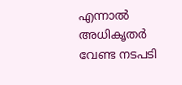എന്നാല്‍ അധികൃതര്‍ വേണ്ട നടപടി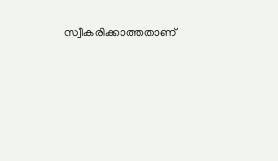സ്വീകരിക്കാത്തതാണ്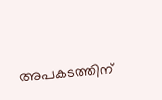അപകടത്തിന്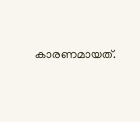കാരണമായത്.